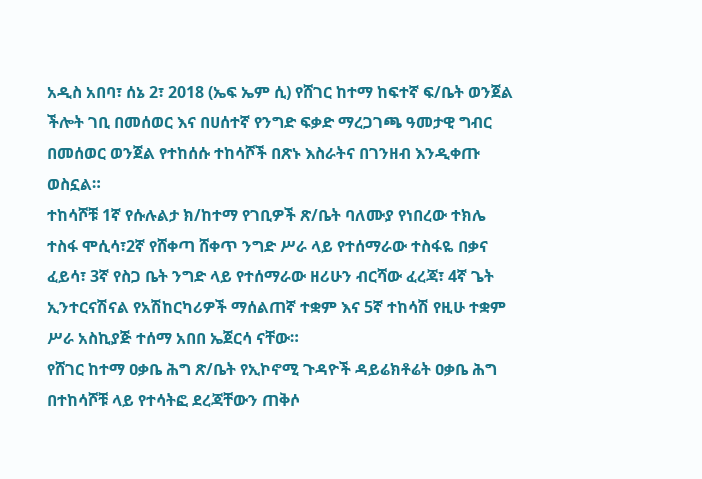አዲስ አበባ፣ ሰኔ 2፣ 2018 (ኤፍ ኤም ሲ) የሸገር ከተማ ከፍተኛ ፍ/ቤት ወንጀል ችሎት ገቢ በመሰወር እና በሀሰተኛ የንግድ ፍቃድ ማረጋገጫ ዓመታዊ ግብር በመሰወር ወንጀል የተከሰሱ ተከሳሾች በጽኑ እስራትና በገንዘብ እንዲቀጡ ወስኗል።
ተከሳሾቹ 1ኛ የሱሉልታ ክ/ከተማ የገቢዎች ጽ/ቤት ባለሙያ የነበረው ተክሌ ተስፋ ሞሲሳ፣2ኛ የሸቀጣ ሸቀጥ ንግድ ሥራ ላይ የተሰማራው ተስፋዬ በቃና ፈይሳ፣ 3ኛ የስጋ ቤት ንግድ ላይ የተሰማራው ዘሪሁን ብርሻው ፈረጃ፣ 4ኛ ጌት ኢንተርናሽናል የአሽከርካሪዎች ማሰልጠኛ ተቋም እና 5ኛ ተከሳሽ የዚሁ ተቋም ሥራ አስኪያጅ ተሰማ አበበ ኤጀርሳ ናቸው።
የሸገር ከተማ ዐቃቤ ሕግ ጽ/ቤት የኢኮኖሚ ጉዳዮች ዳይሬክቶሬት ዐቃቤ ሕግ በተከሳሾቹ ላይ የተሳትፎ ደረጃቸውን ጠቅሶ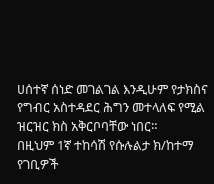ሀሰተኛ ሰነድ መገልገል እንዲሁም የታክስና የግብር አስተዳደር ሕግን መተላለፍ የሚል ዝርዝር ክስ አቅርቦባቸው ነበር።
በዚህም 1ኛ ተከሳሽ የሱሉልታ ክ/ከተማ የገቢዎች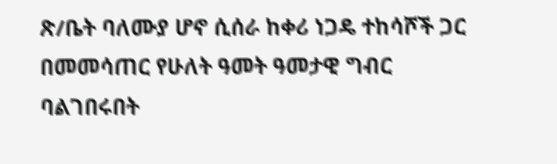ጽ/ቤት ባለሙያ ሆኖ ሲሰራ ከቀሪ ነጋዴ ተከሳሾች ጋር በመመሳጠር የሁለት ዓመት ዓመታዊ ግብር ባልገበሩበት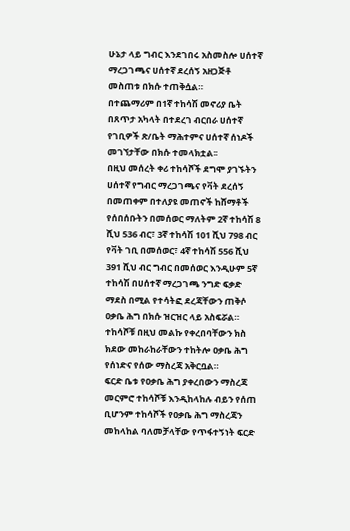ሁኔታ ላይ ግብር እንደገበሩ አስመስሎ ሀሰተኛ ማረጋገጫና ሀሰተኛ ደረሰኝ አዘጋጅቶ መስጠቱ በክሱ ተጠቅሷል።
በተጨማሪም በ1ኛ ተከሳሽ መኖሪያ ቤት በጸጥታ አካላት በተደረገ ብርበራ ሀሰተኛ የገቢዎች ጽ/ቤት ማሕተምና ሀሰተኛ ሰነዶች መገኘታቸው በክሱ ተመላክቷል፡፡
በዚህ መሰረት ቀሪ ተከሳሾች ደግሞ ያገኙትን ሀሰተኛ የግብር ማረጋገጫና የቫት ደረሰኝ በመጠቀም በተለያዩ መጠኖች ከሸማቶች የሰበሰቡትን በመሰወር ማለትም 2ኛ ተከሳሽ 8 ሺህ 536 ብር፣ 3ኛ ተከሳሽ 101 ሺህ 798 ብር የቫት ገቢ በመሰወር፣ 4ኛ ተከሳሽ 556 ሺህ 391 ሺህ ብር ግብር በመሰወር እንዲሁም 5ኛ ተከሳሽ በሀሰተኛ ማረጋገጫ ንግድ ፍቃድ ማደስ በሚል የተሳትፎ ደረጃቸውን ጠቅሶ ዐቃቤ ሕግ በክሱ ዝርዝር ላይ አስፍሯል።
ተከሳሾቹ በዚህ መልኩ የቀረበባቸውን ክስ ክደው መከራከራቸውን ተከትሎ ዐቃቤ ሕግ የሰነድና የሰው ማስረጃ አቅርቧል።
ፍርድ ቤቱ የዐቃቤ ሕግ ያቀረበውን ማስረጃ መርምሮ ተከሳሾቹ እንዲከላከሉ ብይን የሰጠ ቢሆንም ተከሳሾች የዐቃቤ ሕግ ማስረጃን መከላከል ባለመቻላቸው የጥፋተኝነት ፍርድ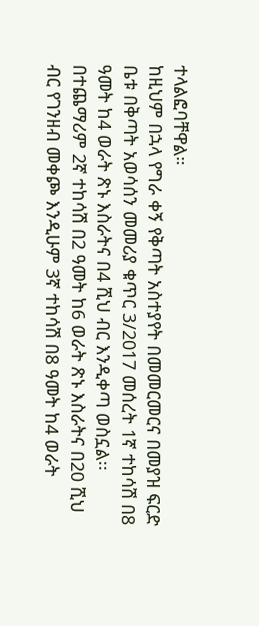ተላልፎባቸዋል።
ከዚህም በኋላ የግራ ቀኝ የቅጣት አስተያየት በመመርመርና በመያዝ ፍርድ ቤቱ በቅጣት አወሳሰን መመሪያ ቁጥር 3/2017 መሰረት 1ኛ ተከሳሽ በ8 ዓመት ከ4 ወራት ጽኑ እስራትና በ4 ሺህ ብር እንዲቀጣ ወስኗል፡፡
በተጨማሪም 2ኛ ተከሳሽ በ2 ዓመት ከ6 ወራት ጽኑ እስራትና በ20 ሺህ ብር የገንዘብ መቀጮ እንዲሁም 3ኛ ተከሳሽ በ8 ዓመት ከ4 ወራት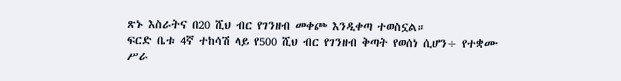ጽኑ እስራትና በ20 ሺህ ብር የገንዘብ መቀጮ እንዲቀጣ ተወስኗል።
ፍርድ ቤቱ 4ኛ ተከሳሽ ላይ የ500 ሺህ ብር የገንዘብ ቅጣት የወሰነ ሲሆን÷ የተቋሙ ሥራ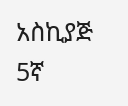አስኪያጅ 5ኛ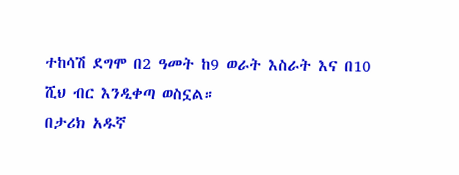ተከሳሽ ደግሞ በ2 ዓመት ከ9 ወራት እስራት እና በ10 ሺህ ብር እንዲቀጣ ወስኗል።
በታሪክ አዱኛ